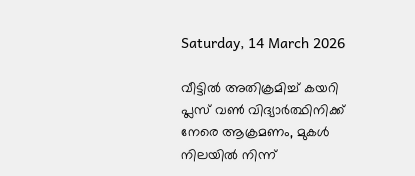Saturday, 14 March 2026

വീട്ടിൽ അതിക്രമിച്ച് കയറി പ്ലസ് വൺ വിദ്യാർത്ഥിനിക്ക് നേരെ ആക്രമണം, മുകൾ നിലയിൽ നിന്ന്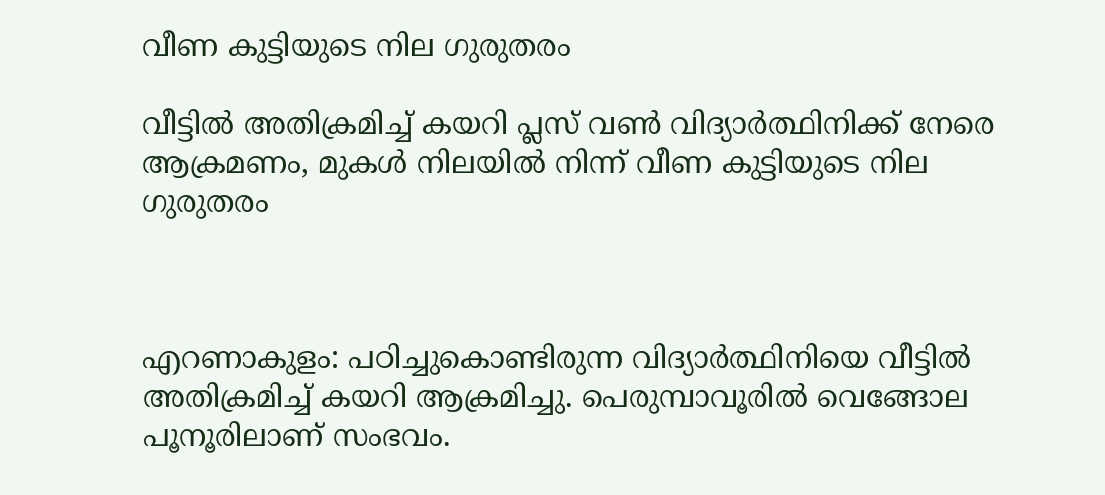വീണ കുട്ടിയുടെ നില ഗുരുതരം

വീട്ടിൽ അതിക്രമിച്ച് കയറി പ്ലസ് വൺ വിദ്യാർത്ഥിനിക്ക് നേരെ ആക്രമണം, മുകൾ നിലയിൽ നിന്ന് വീണ കുട്ടിയുടെ നില ഗുരുതരം



എറണാകുളം: പഠിച്ചുകൊണ്ടിരുന്ന വിദ്യാർത്ഥിനിയെ വീട്ടിൽ അതിക്രമിച്ച് കയറി ആക്രമിച്ചു. പെരുമ്പാവൂരിൽ വെങ്ങോല പൂനൂരിലാണ് സംഭവം.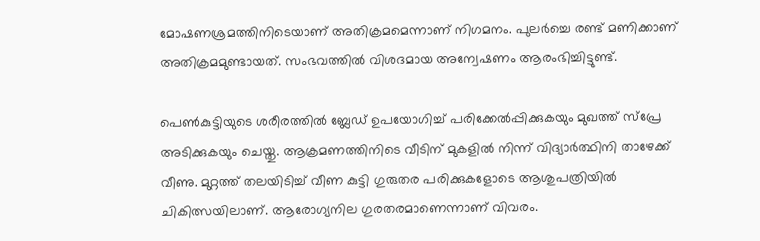മോഷണശ്രമത്തിനിടെയാണ് അതിക്രമമെന്നാണ് നിഗമനം. പുലർച്ചെ രണ്ട് മണിക്കാണ് അതിക്രമമുണ്ടായത്. സംഭവത്തിൽ വിശദമായ അന്വേഷണം ആരംഭിച്ചിട്ടുണ്ട്.

പെൺകുട്ടിയുടെ ശരീരത്തിൽ ബ്ലേഡ് ഉപയോഗിച്ച് പരിക്കേൽപ്പിക്കുകയും മുഖത്ത് സ്പ്രേ അടിക്കുകയും ചെയ്തു. ആക്രമണത്തിനിടെ വീടിന് മുകളിൽ നിന്ന് വിദ്യാർത്ഥിനി താഴേക്ക് വീണു. മുറ്റത്ത് തലയിടിച്ച് വീണ കുട്ടി ഗുരുതര പരിക്കുകളോടെ ആശുപത്രിയിൽ ചികിത്സയിലാണ്. ആരോഗ്യനില ഗുരതരമാണെന്നാണ് വിവരം.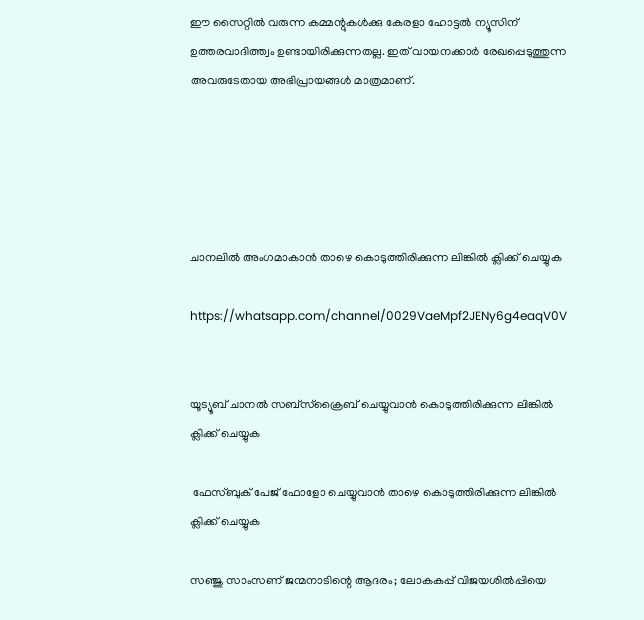ഈ സൈറ്റിൽ വരുന്ന കമ്മന്റുകൾക്കു കേരളാ ഹോട്ടൽ ന്യൂസിന് ഉത്തരവാദിത്ത്വം ഉണ്ടായിരിക്കുന്നതല്ല. ഇത് വായനക്കാർ രേഖപ്പെടുത്തുന്ന അവരുടേതായ അഭിപ്രായങ്ങൾ മാത്രമാണ്.





ചാനലിൽ അംഗമാകാൻ താഴെ കൊടുത്തിരിക്കുന്ന ലിങ്കിൽ ക്ലിക്ക് ചെയ്യുക

https://whatsapp.com/channel/0029VaeMpf2JENy6g4eaqV0V


യൂട്യൂബ് ചാനൽ സബ്സ്ക്രൈബ് ചെയ്യുവാൻ കൊടുത്തിരിക്കുന്ന ലിങ്കിൽ ക്ലിക്ക് ചെയ്യുക

 ഫേസ്ബുക് പേജ് ഫോളോ ചെയ്യുവാൻ താഴെ കൊടുത്തിരിക്കുന്ന ലിങ്കിൽ ക്ലിക്ക് ചെയ്യുക

സഞ്ജു സാംസണ് ജന്മനാടിന്റെ ആദരം; ലോകകപ്പ് വിജയശിൽപ്പിയെ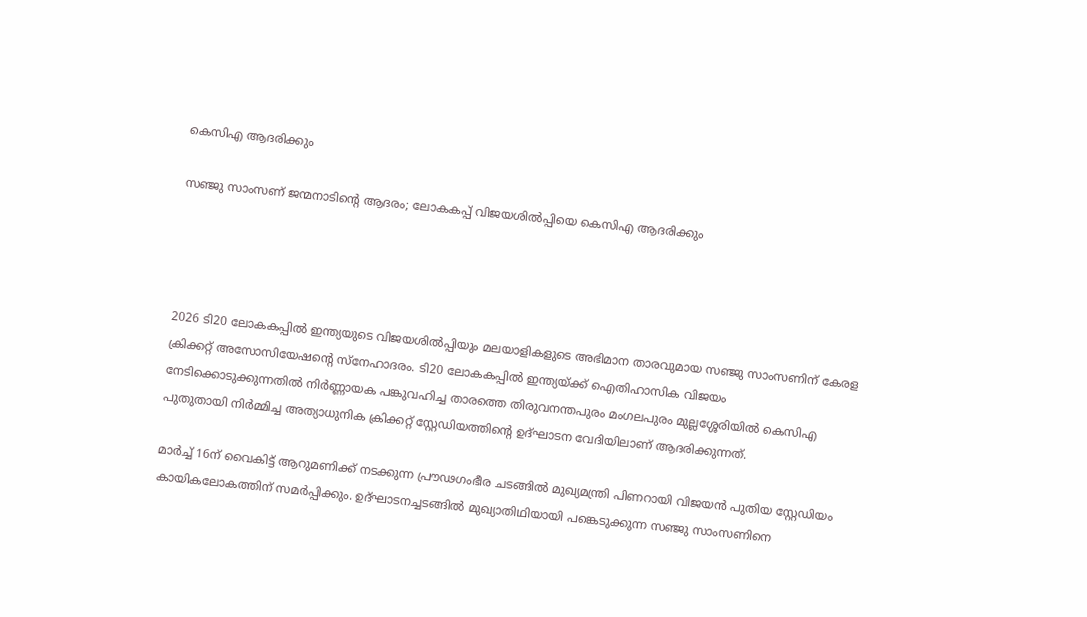കെസിഎ ആദരിക്കും

സഞ്ജു സാംസണ് ജന്മനാടിന്റെ ആദരം; ലോകകപ്പ് വിജയശിൽപ്പിയെ കെസിഎ ആദരിക്കും




2026 ടി20 ലോകകപ്പിൽ ഇന്ത്യയുടെ വിജയശിൽപ്പിയും മലയാളികളുടെ അഭിമാന താരവുമായ സഞ്ജു സാംസണിന് കേരള ക്രിക്കറ്റ് അസോസിയേഷന്റെ സ്നേഹാദരം. ടി20 ലോകകപ്പിൽ ഇന്ത്യയ്ക്ക് ഐതിഹാസിക വിജയം നേടിക്കൊടുക്കുന്നതിൽ നിർണ്ണായക പങ്കുവഹിച്ച താരത്തെ തിരുവനന്തപുരം മംഗലപുരം മുല്ലശ്ശേരിയിൽ കെസിഎ പുതുതായി നിർമ്മിച്ച അത്യാധുനിക ക്രിക്കറ്റ് സ്റ്റേഡിയത്തിന്റെ ഉദ്ഘാടന വേദിയിലാണ് ആദരിക്കുന്നത്.

മാർച്ച് 16ന് വൈകിട്ട് ആറുമണിക്ക് നടക്കുന്ന പ്രൗഢഗംഭീര ചടങ്ങിൽ മുഖ്യമന്ത്രി പിണറായി വിജയൻ പുതിയ സ്റ്റേഡിയം കായികലോകത്തിന് സമർപ്പിക്കും. ഉദ്ഘാടനച്ചടങ്ങിൽ മുഖ്യാതിഥിയായി പങ്കെടുക്കുന്ന സഞ്ജു സാംസണിനെ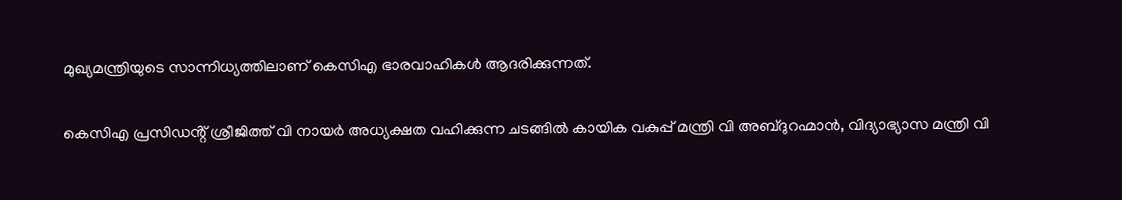മുഖ്യമന്ത്രിയുടെ സാന്നിധ്യത്തിലാണ് കെസിഎ ഭാരവാഹികൾ ആദരിക്കുന്നത്.

കെസിഎ പ്രസിഡൻ്റ് ശ്രീജിത്ത് വി നായർ അധ്യക്ഷത വഹിക്കുന്ന ചടങ്ങിൽ കായിക വകുപ്പ് മന്ത്രി വി അബ്ദുറഹ്മാൻ, വിദ്യാഭ്യാസ മന്ത്രി വി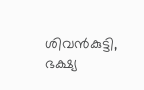ശിവൻകുട്ടി, ഭക്ഷ്യ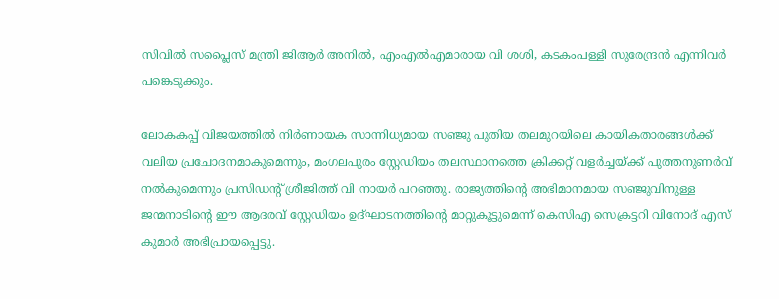സിവിൽ സപ്ലൈസ് മന്ത്രി ജിആർ അനിൽ, എംഎൽഎമാരായ വി ശശി, കടകംപള്ളി സുരേന്ദ്രൻ എന്നിവർ പങ്കെടുക്കും.

ലോകകപ്പ് വിജയത്തിൽ നിർണായക സാന്നിധ്യമായ സഞ്ജു പുതിയ തലമുറയിലെ കായികതാരങ്ങൾക്ക് വലിയ പ്രചോദനമാകുമെന്നും, മംഗലപുരം സ്റ്റേഡിയം തലസ്ഥാനത്തെ ക്രിക്കറ്റ് വളർച്ചയ്ക്ക് പുത്തനുണർവ് നൽകുമെന്നും പ്രസിഡൻ്റ് ശ്രീജിത്ത് വി നായർ പറഞ്ഞു. രാജ്യത്തിൻ്റെ അഭിമാനമായ സഞ്ജുവിനുള്ള ജന്മനാടിന്റെ ഈ ആദരവ് സ്റ്റേഡിയം ഉദ്ഘാടനത്തിൻ്റെ മാറ്റുകൂട്ടുമെന്ന് കെസിഎ സെക്രട്ടറി വിനോദ് എസ് കുമാർ അഭിപ്രായപ്പെട്ടു.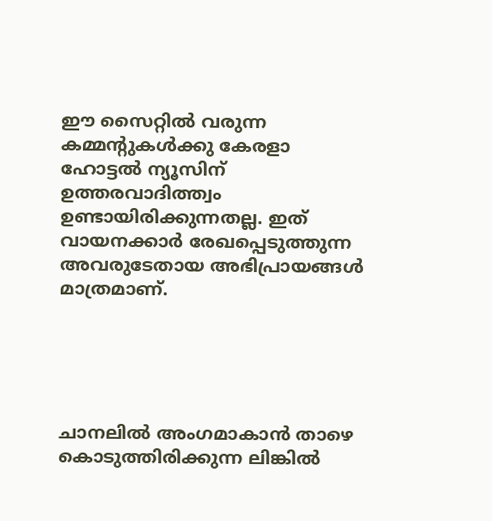ഈ സൈറ്റിൽ വരുന്ന കമ്മന്റുകൾക്കു കേരളാ ഹോട്ടൽ ന്യൂസിന് ഉത്തരവാദിത്ത്വം ഉണ്ടായിരിക്കുന്നതല്ല. ഇത് വായനക്കാർ രേഖപ്പെടുത്തുന്ന അവരുടേതായ അഭിപ്രായങ്ങൾ മാത്രമാണ്.





ചാനലിൽ അംഗമാകാൻ താഴെ കൊടുത്തിരിക്കുന്ന ലിങ്കിൽ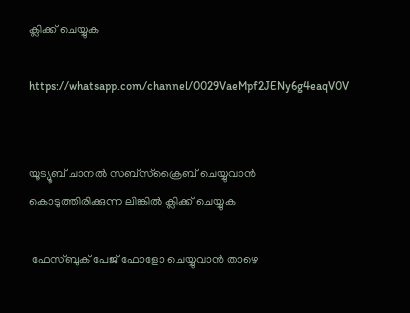ക്ലിക്ക് ചെയ്യുക

https://whatsapp.com/channel/0029VaeMpf2JENy6g4eaqV0V


യൂട്യൂബ് ചാനൽ സബ്സ്ക്രൈബ് ചെയ്യുവാൻ കൊടുത്തിരിക്കുന്ന ലിങ്കിൽ ക്ലിക്ക് ചെയ്യുക

 ഫേസ്ബുക് പേജ് ഫോളോ ചെയ്യുവാൻ താഴെ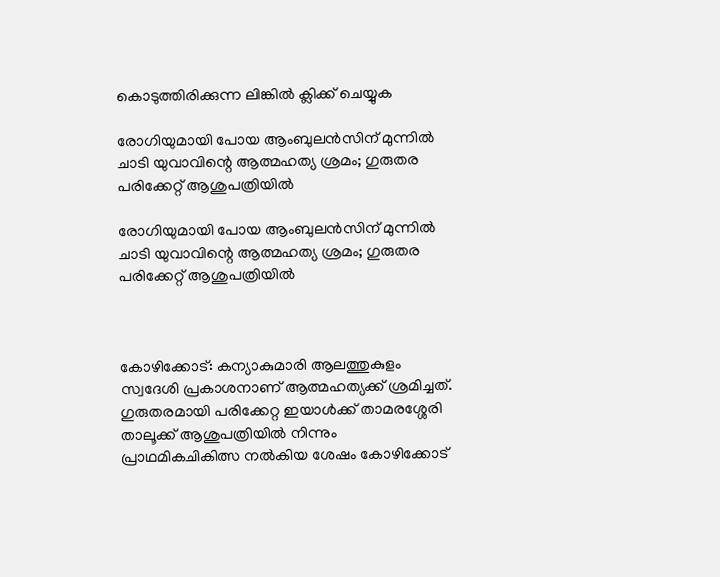കൊടുത്തിരിക്കുന്ന ലിങ്കിൽ ക്ലിക്ക് ചെയ്യുക

രോഗിയുമായി പോയ ആംബുലൻസിന് മുന്നിൽ ചാടി യുവാവിന്റെ ആത്മഹത്യ ശ്രമം; ഗുരുതര പരിക്കേറ്റ് ആശുപത്രിയിൽ

രോഗിയുമായി പോയ ആംബുലൻസിന് മുന്നിൽ ചാടി യുവാവിന്റെ ആത്മഹത്യ ശ്രമം; ഗുരുതര പരിക്കേറ്റ് ആശുപത്രിയിൽ



കോഴിക്കോട്: കന്യാകുമാരി ആലത്തുകുളം സ്വദേശി പ്രകാശനാണ് ആത്മഹത്യക്ക് ശ്രമിച്ചത്. ഗുരുതരമായി പരിക്കേറ്റ ഇയാൾക്ക് താമരശ്ശേരി താലൂക്ക് ആശുപത്രിയിൽ നിന്നും പ്രാഥമികചികിത്സ നൽകിയ ശേഷം കോഴിക്കോട്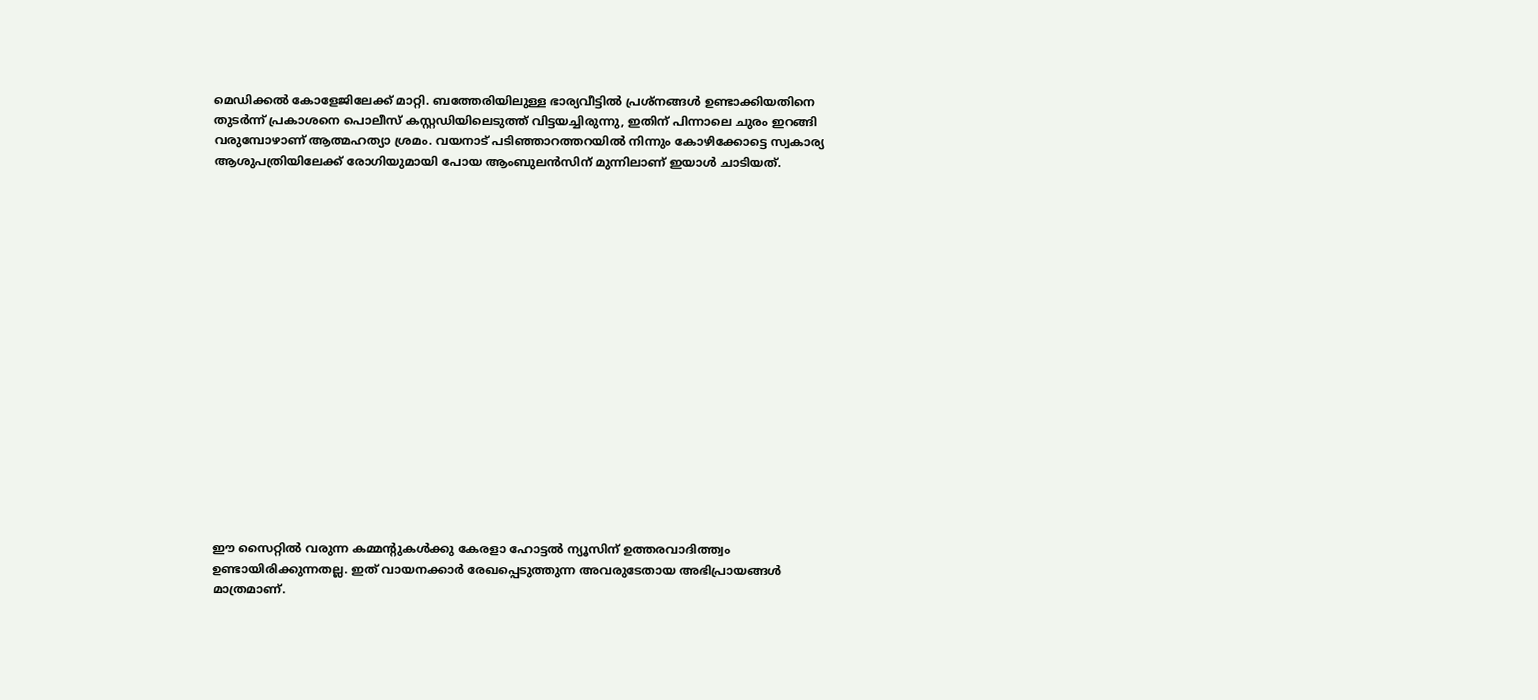മെഡിക്കൽ കോളേജിലേക്ക് മാറ്റി. ബത്തേരിയിലുള്ള ഭാര്യവീട്ടിൽ പ്രശ്നങ്ങൾ ഉണ്ടാക്കിയതിനെ തുടർന്ന് പ്രകാശനെ പൊലീസ് കസ്റ്റഡിയിലെടുത്ത് വിട്ടയച്ചിരുന്നു, ഇതിന് പിന്നാലെ ചുരം ഇറങ്ങി വരുമ്പോഴാണ് ആത്മഹത്യാ ശ്രമം. വയനാട് പടിഞ്ഞാറത്തറയിൽ നിന്നും കോഴിക്കോട്ടെ സ്വകാര്യ ആശുപത്രിയിലേക്ക് രോഗിയുമായി പോയ ആംബുലൻസിന് മുന്നിലാണ് ഇയാൾ ചാടിയത്.


















ഈ സൈറ്റിൽ വരുന്ന കമ്മന്റുകൾക്കു കേരളാ ഹോട്ടൽ ന്യൂസിന് ഉത്തരവാദിത്ത്വം ഉണ്ടായിരിക്കുന്നതല്ല. ഇത് വായനക്കാർ രേഖപ്പെടുത്തുന്ന അവരുടേതായ അഭിപ്രായങ്ങൾ മാത്രമാണ്.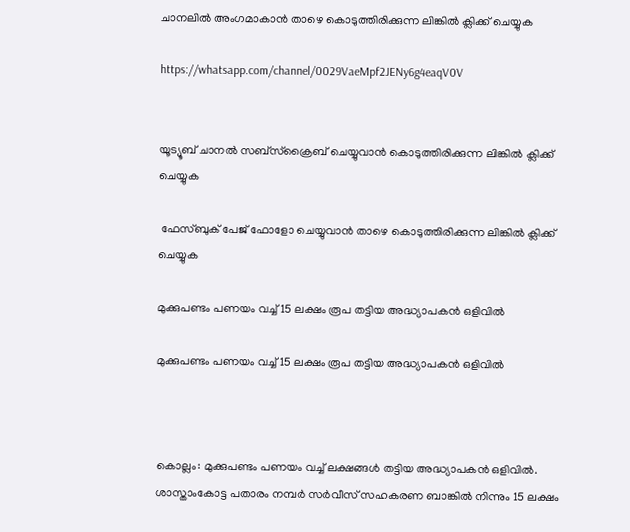ചാനലിൽ അംഗമാകാൻ താഴെ കൊടുത്തിരിക്കുന്ന ലിങ്കിൽ ക്ലിക്ക് ചെയ്യുക

https://whatsapp.com/channel/0029VaeMpf2JENy6g4eaqV0V


യൂട്യൂബ് ചാനൽ സബ്സ്ക്രൈബ് ചെയ്യുവാൻ കൊടുത്തിരിക്കുന്ന ലിങ്കിൽ ക്ലിക്ക് ചെയ്യുക

 ഫേസ്ബുക് പേജ് ഫോളോ ചെയ്യുവാൻ താഴെ കൊടുത്തിരിക്കുന്ന ലിങ്കിൽ ക്ലിക്ക് ചെയ്യുക

മുക്കുപണ്ടം പണയം വച്ച് 15 ലക്ഷം രൂപ തട്ടിയ അദ്ധ്യാപകൻ ഒളിവിൽ

മുക്കുപണ്ടം പണയം വച്ച് 15 ലക്ഷം രൂപ തട്ടിയ അദ്ധ്യാപകൻ ഒളിവിൽ



കൊല്ലം: മുക്കുപണ്ടം പണയം വച്ച് ലക്ഷങ്ങൾ തട്ടിയ അദ്ധ്യാപകൻ ഒളിവിൽ. ശാസ്താംകോട്ട പതാരം നമ്പർ സർവീസ് സഹകരണ ബാങ്കിൽ നിന്നും 15 ലക്ഷം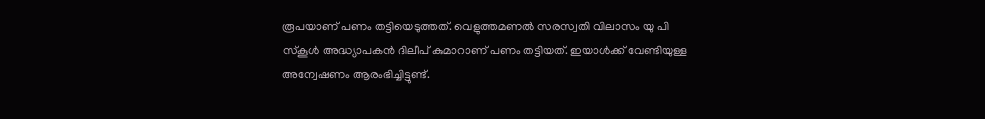രൂപയാണ് പണം തട്ടിയെടുത്തത്. വെളുത്തമണൽ സരസ്വതി വിലാസം യു പി സ്കൂൾ അദ്ധ്യാപകൻ ദിലീപ് കുമാറാണ് പണം തട്ടിയത്. ഇയാൾക്ക് വേണ്ടിയുള്ള അന്വേഷണം ആരംഭിച്ചിട്ടുണ്ട്.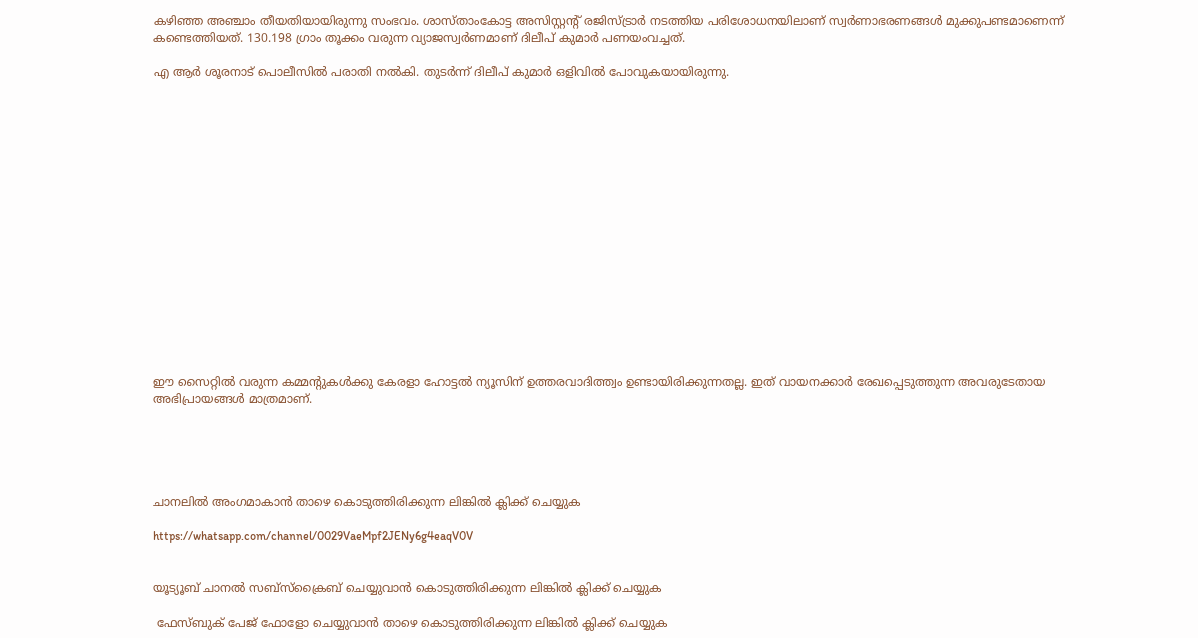കഴിഞ്ഞ അഞ്ചാം തീയതിയായിരുന്നു സംഭവം. ശാസ്താംകോട്ട അസിസ്റ്റന്റ് രജിസ്ട്രാർ നടത്തിയ പരിശോധനയിലാണ് സ്വർണാഭരണങ്ങൾ മുക്കുപണ്ടമാണെന്ന് കണ്ടെത്തിയത്. 130.198 ഗ്രാം തൂക്കം വരുന്ന വ്യാജസ്വർണമാണ് ദിലീപ് കുമാർ പണയംവച്ചത്.

എ ആർ ശൂരനാട് പൊലീസിൽ പരാതി നൽകി. തുടർന്ന് ദിലീപ് കുമാർ ഒളിവിൽ പോവുകയായിരുന്നു.

















ഈ സൈറ്റിൽ വരുന്ന കമ്മന്റുകൾക്കു കേരളാ ഹോട്ടൽ ന്യൂസിന് ഉത്തരവാദിത്ത്വം ഉണ്ടായിരിക്കുന്നതല്ല. ഇത് വായനക്കാർ രേഖപ്പെടുത്തുന്ന അവരുടേതായ അഭിപ്രായങ്ങൾ മാത്രമാണ്.





ചാനലിൽ അംഗമാകാൻ താഴെ കൊടുത്തിരിക്കുന്ന ലിങ്കിൽ ക്ലിക്ക് ചെയ്യുക

https://whatsapp.com/channel/0029VaeMpf2JENy6g4eaqV0V


യൂട്യൂബ് ചാനൽ സബ്സ്ക്രൈബ് ചെയ്യുവാൻ കൊടുത്തിരിക്കുന്ന ലിങ്കിൽ ക്ലിക്ക് ചെയ്യുക

 ഫേസ്ബുക് പേജ് ഫോളോ ചെയ്യുവാൻ താഴെ കൊടുത്തിരിക്കുന്ന ലിങ്കിൽ ക്ലിക്ക് ചെയ്യുക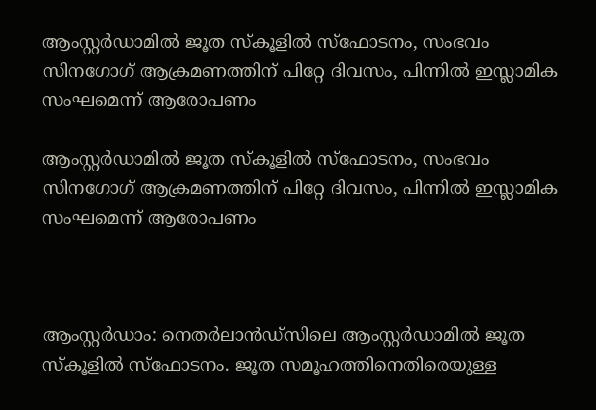ആംസ്റ്റർഡാമിൽ ജൂത സ്‌കൂളിൽ സ്ഫോടനം, സംഭവം സിനഗോഗ് ആക്രമണത്തിന് പിറ്റേ ദിവസം, പിന്നിൽ ഇസ്ലാമിക സംഘമെന്ന് ആരോപണം

ആംസ്റ്റർഡാമിൽ ജൂത സ്‌കൂളിൽ സ്ഫോടനം, സംഭവം സിനഗോഗ് ആക്രമണത്തിന് പിറ്റേ ദിവസം, പിന്നിൽ ഇസ്ലാമിക സംഘമെന്ന് ആരോപണം



ആംസ്റ്റർഡാം: നെതർലാൻഡ്‌സിലെ ആംസ്റ്റർഡാമിൽ ജൂത സ്‌കൂളിൽ സ്ഫോടനം. ജൂത സമൂഹത്തിനെതിരെയുള്ള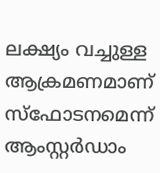ലക്ഷ്യം വച്ചുള്ള ആക്രമണമാണ് സ്ഫോടനമെന്ന് ആംസ്റ്റർഡാം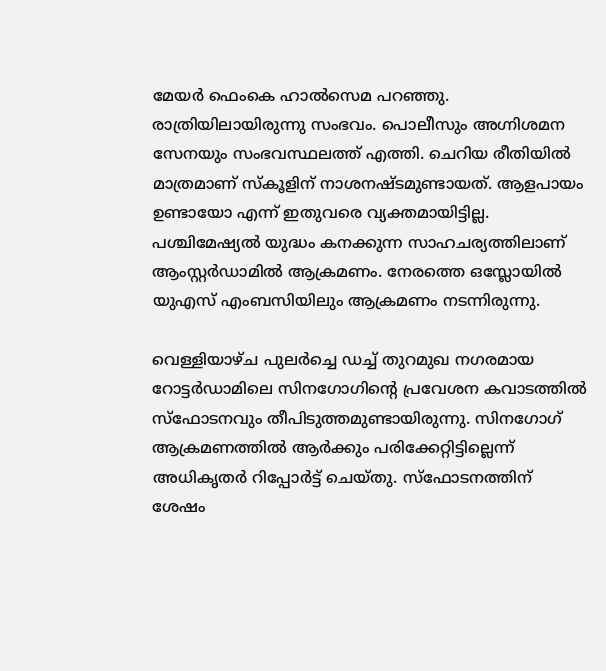മേയർ ഫെംകെ ഹാൽസെമ പറഞ്ഞു. രാത്രിയിലായിരുന്നു സംഭവം. പൊലീസും അഗ്നിശമന സേനയും സംഭവസ്ഥലത്ത് എത്തി. ചെറിയ രീതിയിൽ മാത്രമാണ് സ്കൂളിന് നാശനഷ്ടമുണ്ടായത്. ആളപായം ഉണ്ടായോ എന്ന് ഇതുവരെ വ്യക്തമായിട്ടില്ല. പശ്ചിമേഷ്യൽ യുദ്ധം കനക്കുന്ന സാഹചര്യത്തിലാണ് ആംസ്റ്റർഡാമിൽ ആക്രമണം. നേരത്തെ ഒസ്ലോയിൽ യുഎസ് എംബസിയിലും ആക്രമണം നടന്നിരുന്നു.

വെള്ളിയാഴ്ച പുലർച്ചെ ഡച്ച് തുറമുഖ നഗരമായ റോട്ടർഡാമിലെ സിനഗോഗിന്റെ പ്രവേശന കവാടത്തിൽ സ്ഫോടനവും തീപിടുത്തമുണ്ടായിരുന്നു. സിനഗോഗ് ആക്രമണത്തിൽ ആർക്കും പരിക്കേറ്റിട്ടില്ലെന്ന് അധികൃതർ റിപ്പോർട്ട് ചെയ്തു. സ്ഫോടനത്തിന് ശേഷം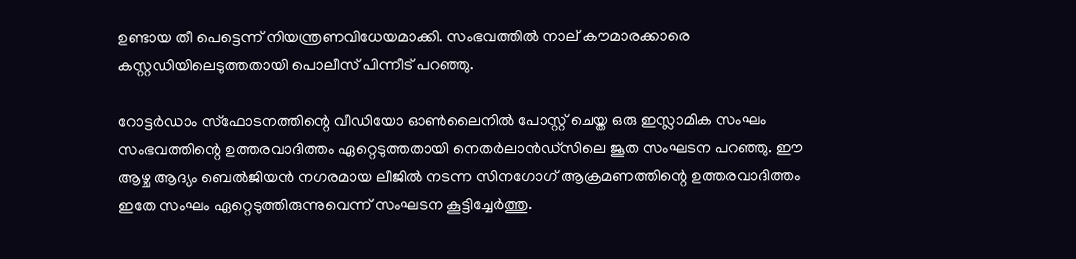ഉണ്ടായ തീ പെട്ടെന്ന് നിയന്ത്രണവിധേയമാക്കി. സംഭവത്തിൽ നാല് കൗമാരക്കാരെ കസ്റ്റഡിയിലെടുത്തതായി പൊലീസ് പിന്നീട് പറഞ്ഞു.

റോട്ടർഡാം സ്ഫോടനത്തിന്റെ വീഡിയോ ഓൺലൈനിൽ പോസ്റ്റ് ചെയ്ത ഒരു ഇസ്ലാമിക സംഘം സംഭവത്തിന്റെ ഉത്തരവാദിത്തം ഏറ്റെടുത്തതായി നെതർലാൻഡ്‌സിലെ ജൂത സംഘടന പറഞ്ഞു. ഈ ആഴ്ച ആദ്യം ബെൽജിയൻ നഗരമായ ലീജിൽ നടന്ന സിനഗോഗ് ആക്രമണത്തിന്റെ ഉത്തരവാദിത്തം ഇതേ സംഘം ഏറ്റെടുത്തിരുന്നുവെന്ന് സംഘടന കൂട്ടിച്ചേർത്തു.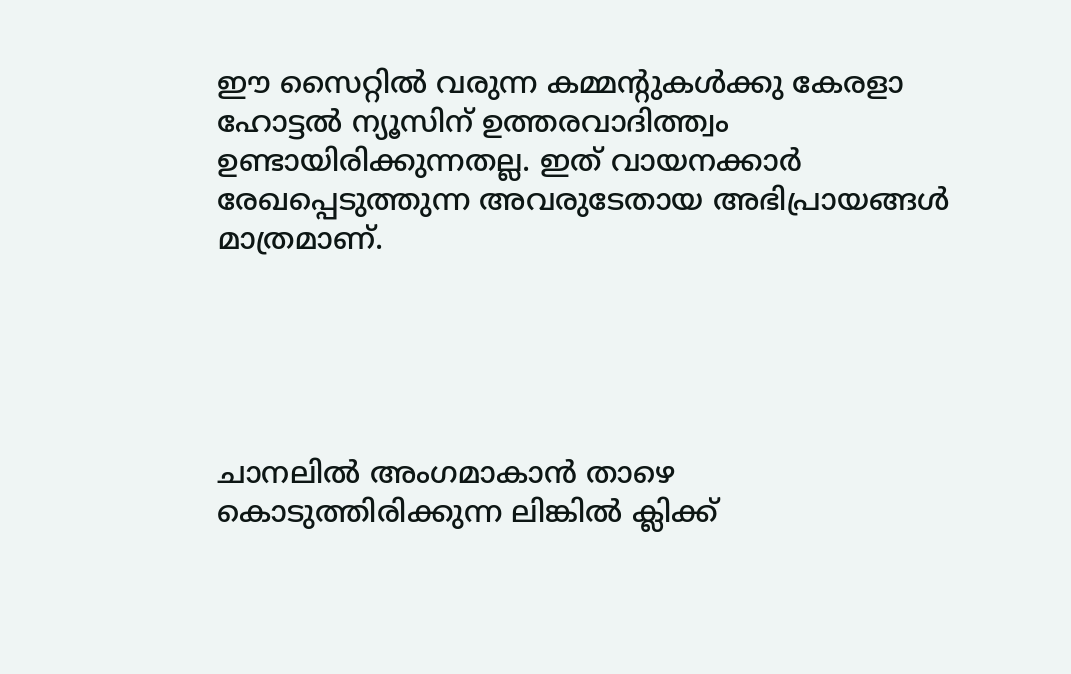ഈ സൈറ്റിൽ വരുന്ന കമ്മന്റുകൾക്കു കേരളാ ഹോട്ടൽ ന്യൂസിന് ഉത്തരവാദിത്ത്വം ഉണ്ടായിരിക്കുന്നതല്ല. ഇത് വായനക്കാർ രേഖപ്പെടുത്തുന്ന അവരുടേതായ അഭിപ്രായങ്ങൾ മാത്രമാണ്.





ചാനലിൽ അംഗമാകാൻ താഴെ കൊടുത്തിരിക്കുന്ന ലിങ്കിൽ ക്ലിക്ക്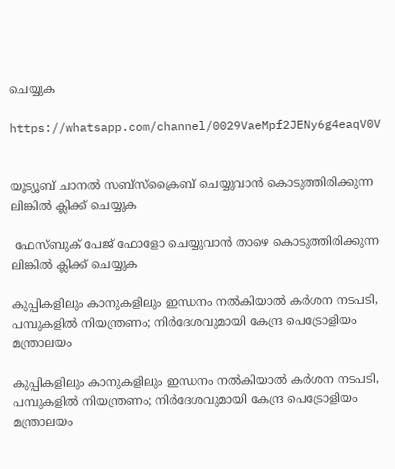ചെയ്യുക

https://whatsapp.com/channel/0029VaeMpf2JENy6g4eaqV0V


യൂട്യൂബ് ചാനൽ സബ്സ്ക്രൈബ് ചെയ്യുവാൻ കൊടുത്തിരിക്കുന്ന ലിങ്കിൽ ക്ലിക്ക് ചെയ്യുക

 ഫേസ്ബുക് പേജ് ഫോളോ ചെയ്യുവാൻ താഴെ കൊടുത്തിരിക്കുന്ന ലിങ്കിൽ ക്ലിക്ക് ചെയ്യുക

കുപ്പികളിലും കാനുകളിലും ഇന്ധനം നല്‍കിയാല്‍ കര്‍ശന നടപടി, പമ്പുകളില്‍ നിയന്ത്രണം; നിർദേശവുമായി കേന്ദ്ര പെട്രോളിയം മന്ത്രാലയം

കുപ്പികളിലും കാനുകളിലും ഇന്ധനം നല്‍കിയാല്‍ കര്‍ശന നടപടി, പമ്പുകളില്‍ നിയന്ത്രണം; നിർദേശവുമായി കേന്ദ്ര പെട്രോളിയം മന്ത്രാലയം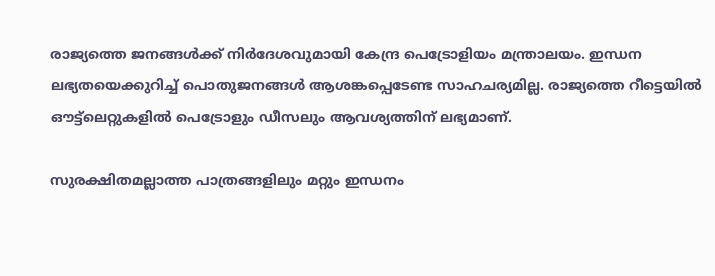രാജ്യത്തെ ജനങ്ങൾക്ക് നിർദേശവുമായി കേന്ദ്ര പെട്രോളിയം മന്ത്രാലയം. ഇന്ധന ലഭ്യതയെക്കുറിച്ച് പൊതുജനങ്ങൾ ആശങ്കപ്പെടേണ്ട സാഹചര്യമില്ല. രാജ്യത്തെ റീട്ടെയിൽ ഔട്ട്‌ലെറ്റുകളിൽ പെട്രോളും ഡീസലും ആവശ്യത്തിന് ലഭ്യമാണ്.

സുരക്ഷിതമല്ലാത്ത പാത്രങ്ങളിലും മറ്റും ഇന്ധനം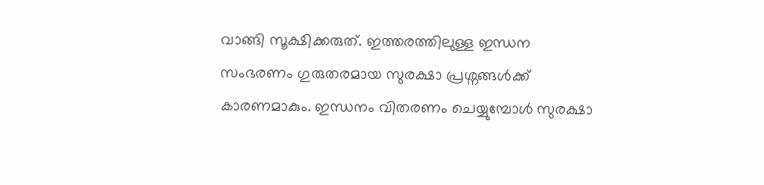വാങ്ങി സൂക്ഷിക്കരുത്. ഇത്തരത്തിലുള്ള ഇന്ധന സംഭരണം ഗുരുതരമായ സുരക്ഷാ പ്രശ്നങ്ങൾക്ക് കാരണമാകും. ഇന്ധനം വിതരണം ചെയ്യുമ്പോൾ സുരക്ഷാ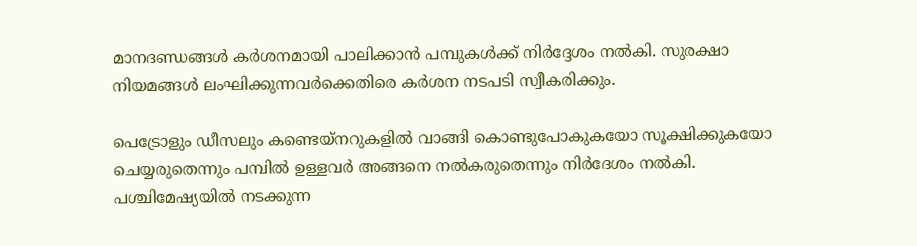മാനദണ്ഡങ്ങൾ കർശനമായി പാലിക്കാൻ പമ്പുകൾക്ക് നിർദ്ദേശം നൽകി. സുരക്ഷാ നിയമങ്ങൾ ലംഘിക്കുന്നവർക്കെതിരെ കർശന നടപടി സ്വീകരിക്കും.

പെട്രോളും ഡീസലും കണ്ടെയ്‌നറുകളില്‍ വാങ്ങി കൊണ്ടുപോകുകയോ സൂക്ഷിക്കുകയോ ചെയ്യരുതെന്നും പമ്പില്‍ ഉള്ളവര്‍ അങ്ങനെ നല്‍കരുതെന്നും നിർദേശം നൽകി. പശ്ചിമേഷ്യയില്‍ നടക്കുന്ന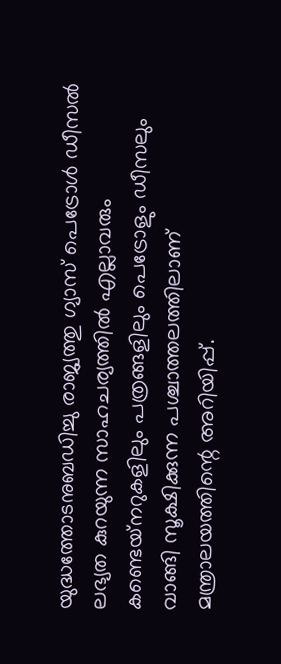യുദ്ധത്തോടനുബഡിച്ചു രാജ്യത്തു ഗ്യാസ് പെട്രോള്‍ ഡീസല്‍ ലഭ്യത കുറയുന്ന സാഹചര്യത്തില്‍ എല്ലാവരും കണ്ടെയ്‌നറുകളിലും പത്രങ്ങളിലും പെട്രോളും ഡീസലും വാങ്ങി സൂക്ഷിക്കുന്ന പശ്ചാത്തലത്തിലാണ് മന്ത്രാലയത്തിന്റെ അറിയിപ്പ്.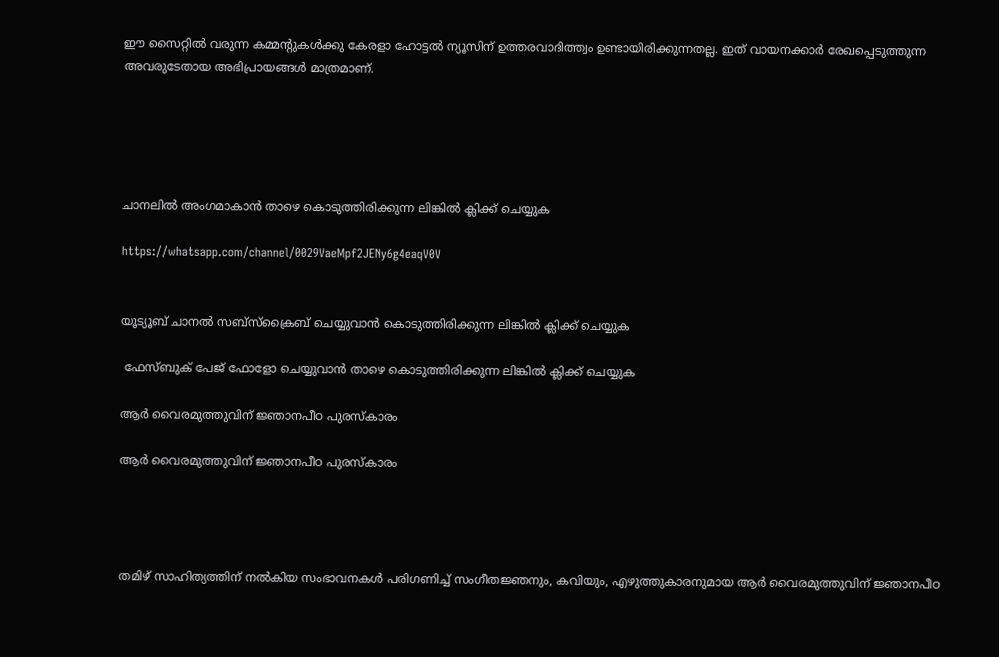ഈ സൈറ്റിൽ വരുന്ന കമ്മന്റുകൾക്കു കേരളാ ഹോട്ടൽ ന്യൂസിന് ഉത്തരവാദിത്ത്വം ഉണ്ടായിരിക്കുന്നതല്ല. ഇത് വായനക്കാർ രേഖപ്പെടുത്തുന്ന അവരുടേതായ അഭിപ്രായങ്ങൾ മാത്രമാണ്.





ചാനലിൽ അംഗമാകാൻ താഴെ കൊടുത്തിരിക്കുന്ന ലിങ്കിൽ ക്ലിക്ക് ചെയ്യുക

https://whatsapp.com/channel/0029VaeMpf2JENy6g4eaqV0V


യൂട്യൂബ് ചാനൽ സബ്സ്ക്രൈബ് ചെയ്യുവാൻ കൊടുത്തിരിക്കുന്ന ലിങ്കിൽ ക്ലിക്ക് ചെയ്യുക

 ഫേസ്ബുക് പേജ് ഫോളോ ചെയ്യുവാൻ താഴെ കൊടുത്തിരിക്കുന്ന ലിങ്കിൽ ക്ലിക്ക് ചെയ്യുക

ആർ വൈരമുത്തുവിന് ജ്ഞാനപീഠ പുരസ്‌കാരം

ആർ വൈരമുത്തുവിന് ജ്ഞാനപീഠ പുരസ്‌കാരം




തമിഴ് സാഹിത്യത്തിന് നൽകിയ സംഭാവനകൾ പരിഗണിച്ച് സംഗീതജ്ഞനും, കവിയും, എഴുത്തുകാരനുമായ ആർ വൈരമുത്തുവിന് ജ്ഞാനപീഠ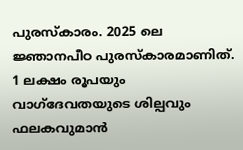പുരസ്‌കാരം. 2025 ലെ ജ്ഞാനപീഠ പുരസ്കാരമാണിത്. 1 ലക്ഷം രൂപയും വാഗ്ദേവതയുടെ ശില്പവും ഫലകവുമാൻ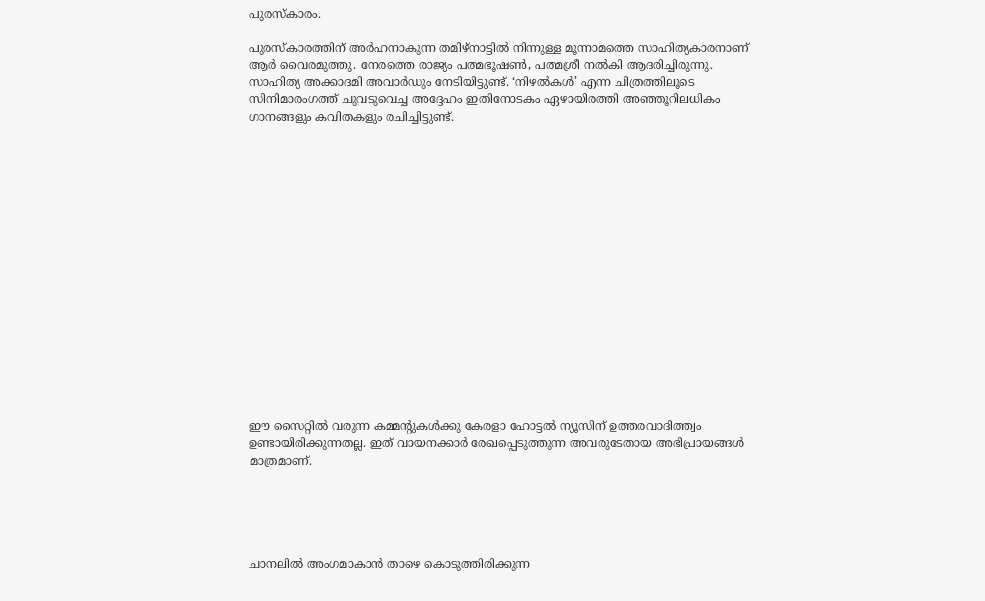പുരസ്‌കാരം.

പുരസ്കാരത്തിന് അർഹനാകുന്ന തമിഴ്നാട്ടിൽ നിന്നുള്ള മൂന്നാമത്തെ സാഹിത്യകാരനാണ് ആർ വൈരമുത്തു. നേരത്തെ രാജ്യം പത്മഭൂഷൺ, പത്മശ്രീ നൽകി ആദരിച്ചിരുന്നു. സാഹിത്യ അക്കാദമി അവാർഡും നേടിയിട്ടുണ്ട്. ‘നിഴൽകൾ’ എന്ന ചിത്രത്തിലൂടെ സിനിമാരംഗത്ത് ചുവടുവെച്ച അദ്ദേഹം ഇതിനോടകം ഏഴായിരത്തി അഞ്ഞൂറിലധികം ഗാനങ്ങളും കവിതകളും രചിച്ചിട്ടുണ്ട്.

















ഈ സൈറ്റിൽ വരുന്ന കമ്മന്റുകൾക്കു കേരളാ ഹോട്ടൽ ന്യൂസിന് ഉത്തരവാദിത്ത്വം ഉണ്ടായിരിക്കുന്നതല്ല. ഇത് വായനക്കാർ രേഖപ്പെടുത്തുന്ന അവരുടേതായ അഭിപ്രായങ്ങൾ മാത്രമാണ്.





ചാനലിൽ അംഗമാകാൻ താഴെ കൊടുത്തിരിക്കുന്ന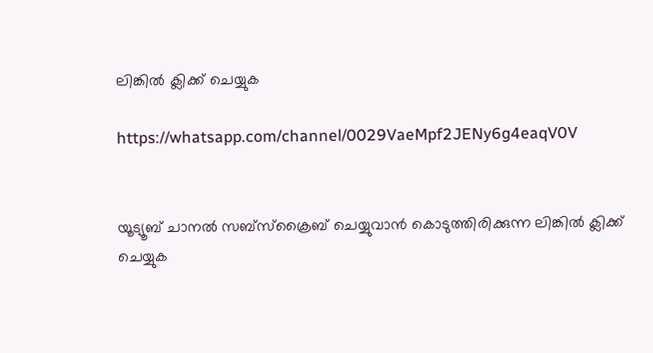ലിങ്കിൽ ക്ലിക്ക് ചെയ്യുക

https://whatsapp.com/channel/0029VaeMpf2JENy6g4eaqV0V


യൂട്യൂബ് ചാനൽ സബ്സ്ക്രൈബ് ചെയ്യുവാൻ കൊടുത്തിരിക്കുന്ന ലിങ്കിൽ ക്ലിക്ക് ചെയ്യുക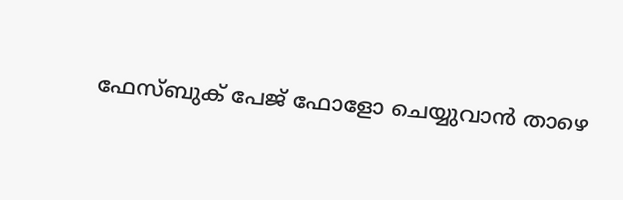ഫേസ്ബുക് പേജ് ഫോളോ ചെയ്യുവാൻ താഴെ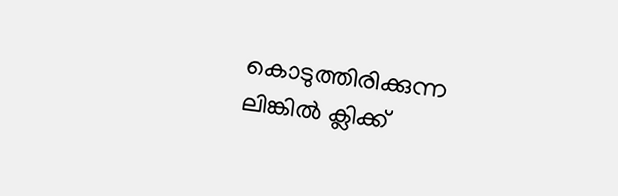കൊടുത്തിരിക്കുന്ന ലിങ്കിൽ ക്ലിക്ക്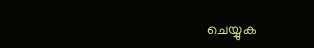ചെയ്യുക